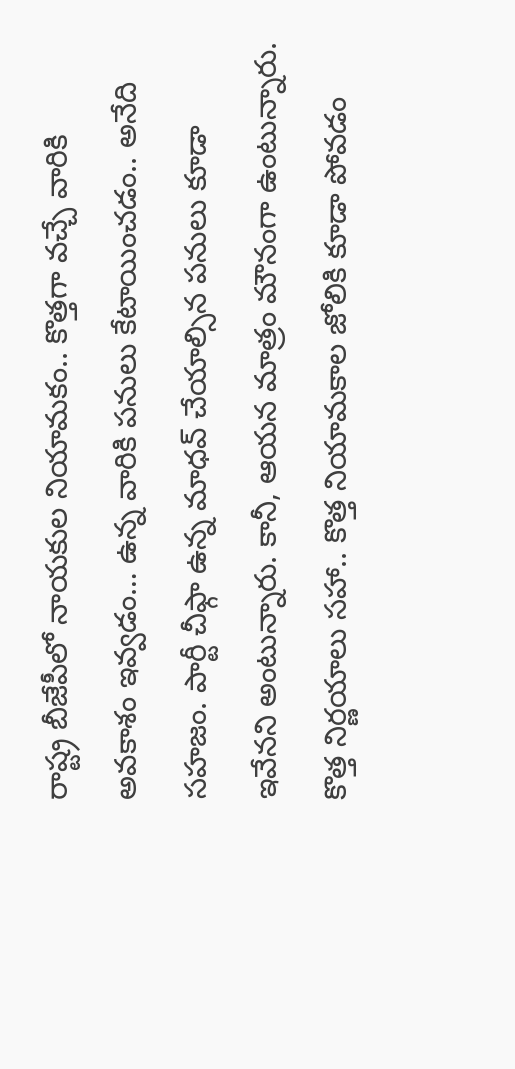రాష్ట్ర బీజేపీలో నాయకుల నియామకం.. కొత్తగా వచ్చే వారికి అవకాశం ఇవ్వడం… ఉన్న వారికి పనులు కేటాయించడం.. అనేది సహజం. పార్టీ చీఫ్గా ఉన్న మాధవ్ చేయాల్సిన పనులు కూడా ఇవేనని అంటున్నారు. కానీ, ఆయన మాత్రం మౌనంగా ఉంటున్నారు. కొత్త నిర్ణయాలు సహా.. కొత్త నియామకాల జోలికి కూడా పోవడం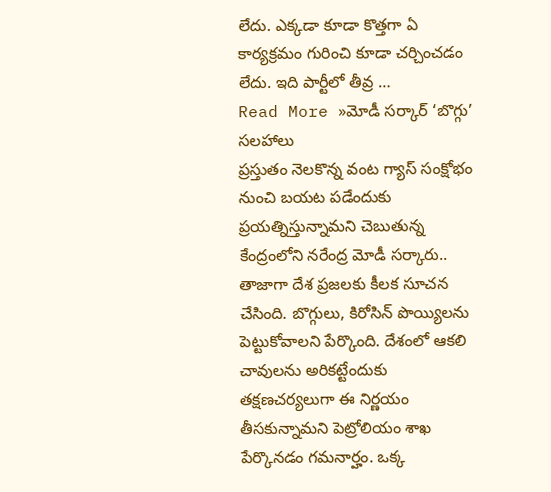లేదు. ఎక్కడా కూడా కొత్తగా ఏ కార్యక్రమం గురించి కూడా చర్చించడం లేదు. ఇది పార్టీలో తీవ్ర …
Read More »మోడీ సర్కార్ ‘బొగ్గు’ సలహాలు
ప్రస్తుతం నెలకొన్న వంట గ్యాస్ సంక్షోభం నుంచి బయట పడేందుకు ప్రయత్నిస్తున్నామని చెబుతున్న కేంద్రంలోని నరేంద్ర మోడీ సర్కారు.. తాజాగా దేశ ప్రజలకు కీలక సూచన చేసింది. బొగ్గులు, కిరోసిన్ పొయ్యిలను పెట్టుకోవాలని పేర్కొంది. దేశంలో ఆకలి చావులను అరికట్టేందుకు తక్షణచర్యలుగా ఈ నిర్ణయం తీసకున్నామని పెట్రోలియం శాఖ పేర్కొనడం గమనార్హం. ఒక్క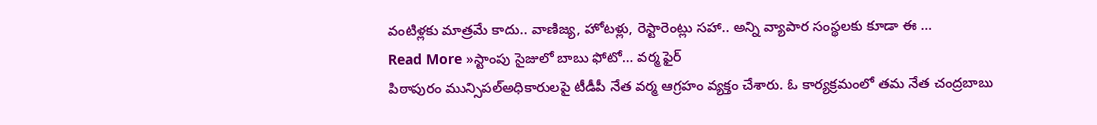వంటిళ్లకు మాత్రమే కాదు.. వాణిజ్య, హోటళ్లు, రెస్టారెంట్లు సహా.. అన్ని వ్యాపార సంస్థలకు కూడా ఈ …
Read More »స్టాంపు సైజులో బాబు ఫోటో… వర్మ ఫైర్
పిఠాపురం మున్సిపల్అధికారులపై టీడీపీ నేత వర్మ ఆగ్రహం వ్యక్తం చేశారు. ఓ కార్యక్రమంలో తమ నేత చంద్రబాబు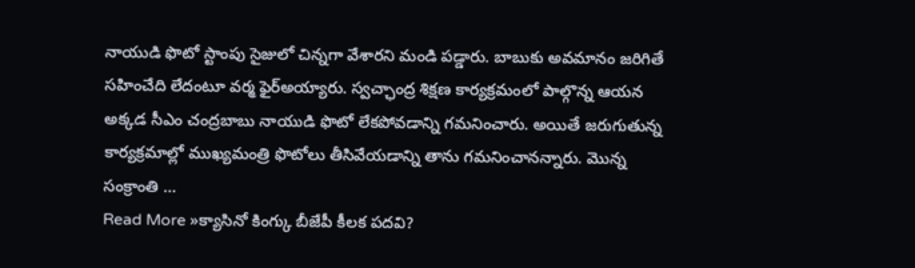నాయుడి ఫొటో స్టాంపు సైజులో చిన్నగా వేశారని మండి పడ్డారు. బాబుకు అవమానం జరిగితే సహించేది లేదంటూ వర్మ ఫైర్అయ్యారు. స్వచ్ఛాంద్ర శిక్షణ కార్యక్రమంలో పాల్గొన్న ఆయన అక్కడ సీఎం చంద్రబాబు నాయుడి ఫొటో లేకపోవడాన్ని గమనించారు. అయితే జరుగుతున్న కార్యక్రమాల్లో ముఖ్యమంత్రి ఫొటోలు తీసివేయడాన్ని తాను గమనించానన్నారు. మొన్న సంక్రాంతి …
Read More »క్యాసినో కింగ్కు బీజేపీ కీలక పదవి?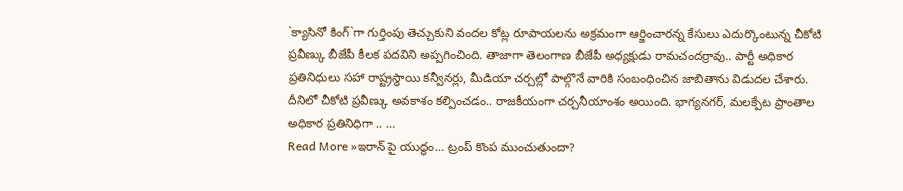`క్యాసినో కింగ్`గా గుర్తింపు తెచ్చుకుని వందల కోట్ల రూపాయలను అక్రమంగా ఆర్జించారన్న కేసులు ఎదుర్కొంటున్న చీకోటి ప్రవీణ్కు బీజేపీ కీలక పదవిని అప్పగించింది. తాజాగా తెలంగాణ బీజేపీ అధ్యక్షుడు రామచందర్రావు.. పార్టీ అధికార ప్రతినిధులు సహా రాష్ట్రస్థాయి కన్వీనర్లు, మీడియా చర్చల్లో పాల్గొనే వారికి సంబంధించిన జాబితాను విడుదల చేశారు. దీనిలో చీకోటి ప్రవీణ్కు అవకాశం కల్పించడం.. రాజకీయంగా చర్చనీయాంశం అయింది. భాగ్యనగర్, మలక్పేట ప్రాంతాల అధికార ప్రతినిధిగా .. …
Read More »ఇరాన్ పై యుద్ధం… ట్రంప్ కొంప ముంచుతుందా?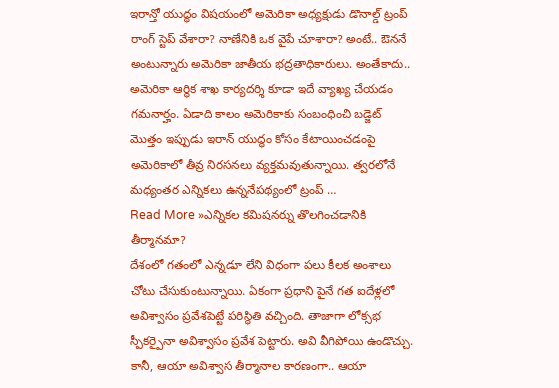ఇరాన్తో యుద్ధం విషయంలో అమెరికా అధ్యక్షుడు డొనాల్డ్ ట్రంప్ రాంగ్ స్టెప్ వేశారా? నాణేనికి ఒక వైపే చూశారా? అంటే.. ఔననే అంటున్నారు అమెరికా జాతీయ భద్రతాధికారులు. అంతేకాదు.. అమెరికా ఆర్థిక శాఖ కార్యదర్శి కూడా ఇదే వ్యాఖ్య చేయడం గమనార్హం. ఏడాది కాలం అమెరికాకు సంబంధించి బడ్జెట్ మొత్తం ఇప్పుడు ఇరాన్ యుద్ధం కోసం కేటాయించడంపై అమెరికాలో తీవ్ర నిరసనలు వ్యక్తమవుతున్నాయి. త్వరలోనే మధ్యంతర ఎన్నికలు ఉన్ననేపథ్యంలో ట్రంప్ …
Read More »ఎన్నికల కమిషనర్ను తొలగించడానికి తీర్మానమా?
దేశంలో గతంలో ఎన్నడూ లేని విధంగా పలు కీలక అంశాలు చోటు చేసుకుంటున్నాయి. ఏకంగా ప్రధాని పైనే గత ఐదేళ్లలో అవిశ్వాసం ప్రవేశపెట్టే పరిస్థితి వచ్చింది. తాజాగా లోక్సభ స్పీకర్పైనా అవిశ్వాసం ప్రవేశ పెట్టారు. అవి వీగిపోయి ఉండొచ్చు. కానీ, ఆయా అవిశ్వాస తీర్మానాల కారణంగా.. ఆయా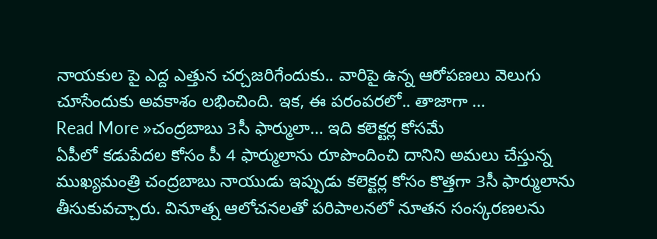నాయకుల పై ఎద్ద ఎత్తున చర్చజరిగేందుకు.. వారిపై ఉన్న ఆరోపణలు వెలుగు చూసేందుకు అవకాశం లభించింది. ఇక, ఈ పరంపరలో.. తాజాగా …
Read More »చంద్రబాబు 3సీ ఫార్ములా… ఇది కలెక్టర్ల కోసమే
ఏపీలో కడుపేదల కోసం పీ 4 ఫార్ములాను రూపొందించి దానిని అమలు చేస్తున్న ముఖ్యమంత్రి చంద్రబాబు నాయుడు ఇప్పుడు కలెక్టర్ల కోసం కొత్తగా 3సీ ఫార్ములాను తీసుకువచ్చారు. వినూత్న ఆలోచనలతో పరిపాలనలో నూతన సంస్కరణలను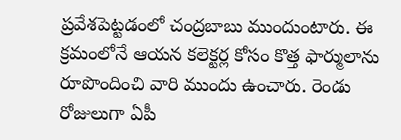ప్రవేశపెట్టడంలో చంద్రబాబు ముందుంటారు. ఈ క్రమంలోనే ఆయన కలెక్టర్ల కోసం కొత్త ఫార్ములాను రూపొందించి వారి ముందు ఉంచారు. రెండు రోజులుగా ఏపీ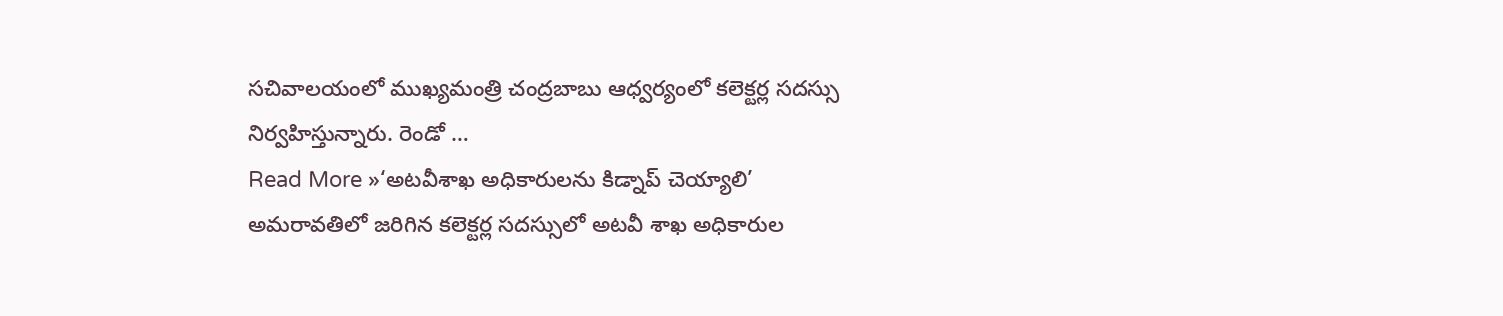సచివాలయంలో ముఖ్యమంత్రి చంద్రబాబు ఆధ్వర్యంలో కలెక్టర్ల సదస్సు నిర్వహిస్తున్నారు. రెండో …
Read More »‘అటవీశాఖ అధికారులను కిడ్నాప్ చెయ్యాలి’
అమరావతిలో జరిగిన కలెక్టర్ల సదస్సులో అటవీ శాఖ అధికారుల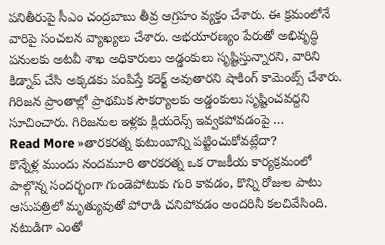పనితీరుపై సీఎం చంద్రబాబు తీవ్ర ఆగ్రహం వ్యక్తం చేశారు. ఈ క్రమంలోనే వారిపై సంచలన వ్యాఖ్యలు చేశారు. అభయారణ్యం పేరుతో అభివృద్ధి పనులకు అటవీ శాఖ అధికారులు అడ్డంకులు సృష్టిస్తున్నారని, వారిని కిడ్నాప్ చేసి అక్కడకు పంపిస్తే కరెక్ట్ అవుతారని షాకింగ్ కామెంట్స్ చేశారు. గిరిజన ప్రాంతాల్లో ప్రాథమిక సౌకర్యాలకు అడ్డంకులు సృష్టించవద్దని సూచించారు. గిరిజనుల ఇళ్లకు క్లియరెన్స్ ఇవ్వకపోవడంపై …
Read More »తారకరత్న కుటుంబాన్ని పట్టించుకోవట్లేదా?
కొన్నేళ్ల ముందు నందమూరి తారకరత్న ఒక రాజకీయ కార్యక్రమంలో పాల్గొన్న సందర్భంగా గుండెపోటుకు గురి కావడం, కొన్ని రోజుల పాటు ఆసుపత్రిలో మృత్యువుతో పోరాడి చనిపోవడం అందరినీ కలచివేసింది. నటుడిగా ఎంతో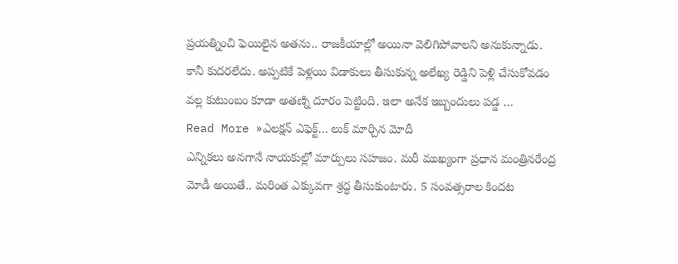ప్రయత్నించి ఫెయిలైన అతను.. రాజకీయాల్లో అయినా వెలిగిపోవాలని అనుకున్నాడు. కానీ కుదరలేదు. అప్పటికే పెళ్లయి విడాకులు తీసుకున్న అలేఖ్య రెడ్డిని పెళ్లి చేసుకోవడం వల్ల కుటుంబం కూడా అతణ్ని దూరం పెట్టింది. ఇలా అనేక ఇబ్బందులు పడ్డ …
Read More »ఎలక్షన్ ఎఫెక్ట్… లుక్ మార్చిన మోదీ
ఎన్నికలు అనగానే నాయకుల్లో మార్పులు సహజం. మరీ ముఖ్యంగా ప్రధాన మంత్రినరేంద్ర మోడీ అయితే.. మరింత ఎక్కువగా శ్రద్ధ తీసుకుంటారు. 5 సంవత్సరాల కిందట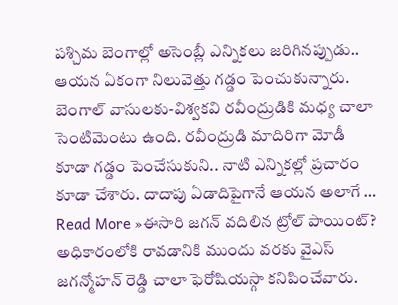పశ్చిమ బెంగాల్లో అసెంబ్లీ ఎన్నికలు జరిగినప్పుడు.. ఆయన ఏకంగా నిలువెత్తు గడ్డం పెంచుకున్నారు. బెంగాల్ వాసులకు-విశ్వకవి రవీంద్రుడికి మధ్య చాలా సెంటిమెంటు ఉంది. రవీంద్రుడి మాదిరిగా మోడీ కూడా గడ్డం పెంచేసుకుని.. నాటి ఎన్నికల్లో ప్రచారం కూడా చేశారు. దాదాపు ఏడాదిపైగానే ఆయన అలాగే …
Read More »ఈసారి జగన్ వదిలిన ట్రోల్ పాయింట్?
అధికారంలోకి రావడానికి ముందు వరకు వైఎస్ జగన్మోహన్ రెడ్డి చాలా ఫెరోషియస్గా కనిపించేవారు.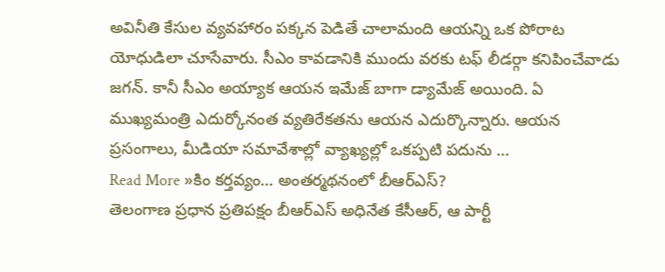అవినీతి కేసుల వ్యవహారం పక్కన పెడితే చాలామంది ఆయన్ని ఒక పోరాట యోధుడిలా చూసేవారు. సీఎం కావడానికి ముందు వరకు టఫ్ లీడర్గా కనిపించేవాడు జగన్. కానీ సీఎం అయ్యాక ఆయన ఇమేజ్ బాగా డ్యామేజ్ అయింది. ఏ ముఖ్యమంత్రి ఎదుర్కోనంత వ్యతిరేకతను ఆయన ఎదుర్కొన్నారు. ఆయన ప్రసంగాలు, మీడియా సమావేశాల్లో వ్యాఖ్యల్లో ఒకప్పటి పదును …
Read More »కిం కర్తవ్యం… అంతర్మథనంలో బీఆర్ఎస్?
తెలంగాణ ప్రధాన ప్రతిపక్షం బీఆర్ఎస్ అధినేత కేసీఆర్, ఆ పార్టీ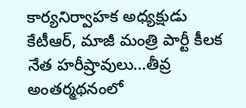కార్యనిర్వాహక అధ్యక్షుడు కేటీఆర్, మాజీ మంత్రి పార్టీ కీలక నేత హరీష్రావులు…తీవ్ర అంతర్మథనంలో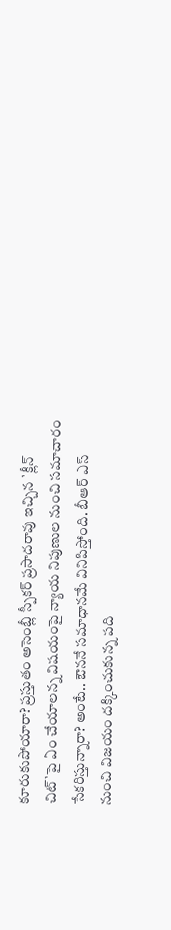కూరుకుపోయారా? ప్రస్తుతం అసెంబ్లీ స్పీకర్ ప్రసాదరావు ఇచ్చిన `క్లీన్ చిట్`పై ఏం చేయాలన్న విషయంపై న్యాయ నిపుణుల నుంచి సమాచారం సేకరిస్తున్నారా? అంటే.. ఔననే సమాధానమే వినిపిస్తోంది. బీఆర్ ఎస్ నుంచి విజయం దక్కించుకున్న పది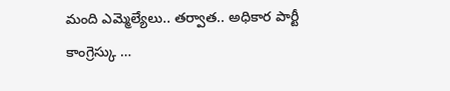మంది ఎమ్మెల్యేలు.. తర్వాత.. అధికార పార్టీ కాంగ్రెస్కు …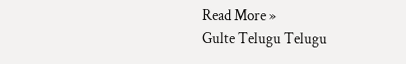Read More »
Gulte Telugu Telugu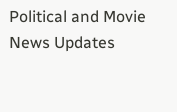Political and Movie News Updates